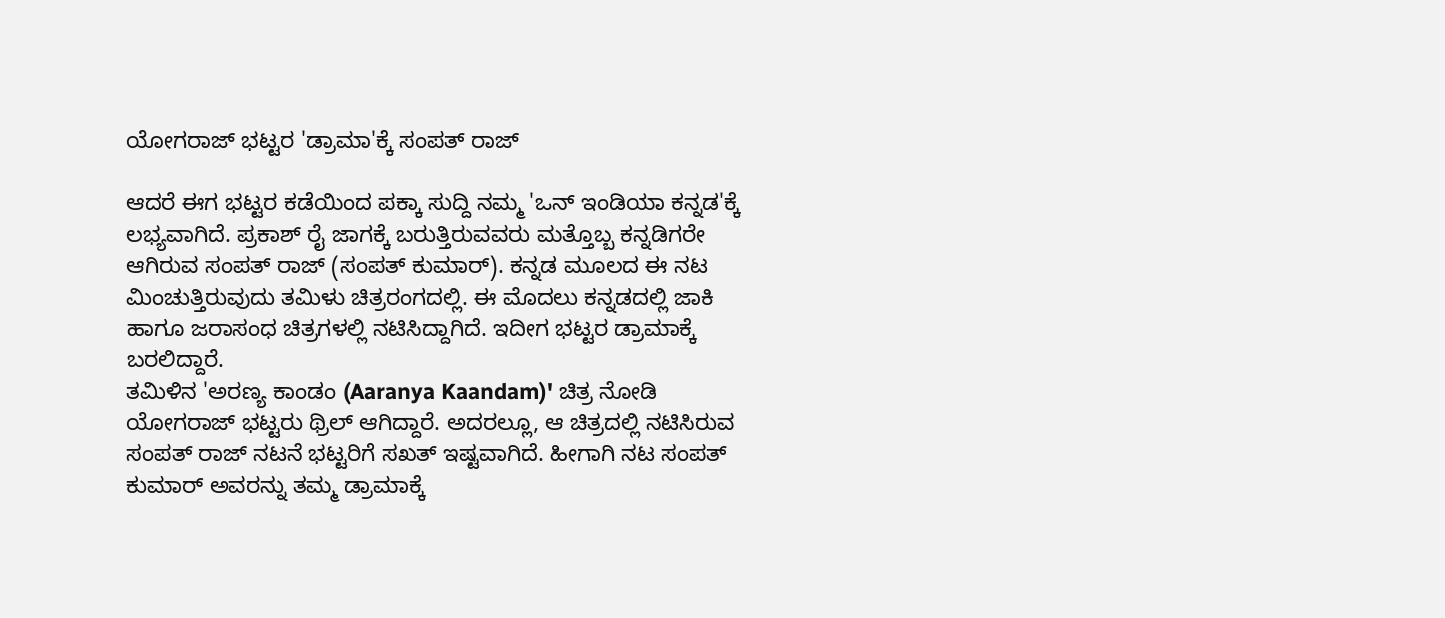ಯೋಗರಾಜ್ ಭಟ್ಟರ 'ಡ್ರಾಮಾ'ಕ್ಕೆ ಸಂಪತ್ ರಾಜ್

ಆದರೆ ಈಗ ಭಟ್ಟರ ಕಡೆಯಿಂದ ಪಕ್ಕಾ ಸುದ್ದಿ ನಮ್ಮ 'ಒನ್ ಇಂಡಿಯಾ ಕನ್ನಡ'ಕ್ಕೆ ಲಭ್ಯವಾಗಿದೆ. ಪ್ರಕಾಶ್ ರೈ ಜಾಗಕ್ಕೆ ಬರುತ್ತಿರುವವರು ಮತ್ತೊಬ್ಬ ಕನ್ನಡಿಗರೇ ಆಗಿರುವ ಸಂಪತ್ ರಾಜ್ (ಸಂಪತ್ ಕುಮಾರ್). ಕನ್ನಡ ಮೂಲದ ಈ ನಟ ಮಿಂಚುತ್ತಿರುವುದು ತಮಿಳು ಚಿತ್ರರಂಗದಲ್ಲಿ. ಈ ಮೊದಲು ಕನ್ನಡದಲ್ಲಿ ಜಾಕಿ ಹಾಗೂ ಜರಾಸಂಧ ಚಿತ್ರಗಳಲ್ಲಿ ನಟಿಸಿದ್ದಾಗಿದೆ. ಇದೀಗ ಭಟ್ಟರ ಡ್ರಾಮಾಕ್ಕೆ ಬರಲಿದ್ದಾರೆ.
ತಮಿಳಿನ 'ಅರಣ್ಯ ಕಾಂಡಂ (Aaranya Kaandam)' ಚಿತ್ರ ನೋಡಿ ಯೋಗರಾಜ್ ಭಟ್ಟರು ಥ್ರಿಲ್ ಆಗಿದ್ದಾರೆ. ಅದರಲ್ಲೂ, ಆ ಚಿತ್ರದಲ್ಲಿ ನಟಿಸಿರುವ ಸಂಪತ್ ರಾಜ್ ನಟನೆ ಭಟ್ಟರಿಗೆ ಸಖತ್ ಇಷ್ಟವಾಗಿದೆ. ಹೀಗಾಗಿ ನಟ ಸಂಪತ್ ಕುಮಾರ್ ಅವರನ್ನು ತಮ್ಮ ಡ್ರಾಮಾಕ್ಕೆ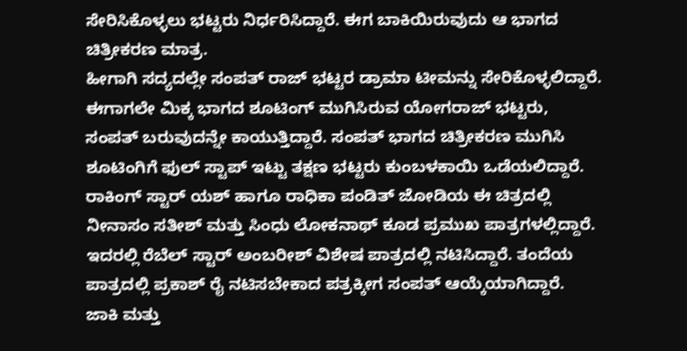ಸೇರಿಸಿಕೊಳ್ಳಲು ಭಟ್ಟರು ನಿರ್ಧರಿಸಿದ್ದಾರೆ. ಈಗ ಬಾಕಿಯಿರುವುದು ಆ ಭಾಗದ ಚಿತ್ರೀಕರಣ ಮಾತ್ರ.
ಹೀಗಾಗಿ ಸದ್ಯದಲ್ಲೇ ಸಂಪತ್ ರಾಜ್ ಭಟ್ಟರ ಡ್ರಾಮಾ ಟೀಮನ್ನು ಸೇರಿಕೊಳ್ಳಲಿದ್ದಾರೆ. ಈಗಾಗಲೇ ಮಿಕ್ಕ ಭಾಗದ ಶೂಟಿಂಗ್ ಮುಗಿಸಿರುವ ಯೋಗರಾಜ್ ಭಟ್ಟರು, ಸಂಪತ್ ಬರುವುದನ್ನೇ ಕಾಯುತ್ತಿದ್ದಾರೆ. ಸಂಪತ್ ಭಾಗದ ಚಿತ್ರೀಕರಣ ಮುಗಿಸಿ ಶೂಟಿಂಗಿಗೆ ಫುಲ್ ಸ್ಟಾಪ್ ಇಟ್ಟು ತಕ್ಷಣ ಭಟ್ಟರು ಕುಂಬಳಕಾಯಿ ಒಡೆಯಲಿದ್ದಾರೆ.
ರಾಕಿಂಗ್ ಸ್ಟಾರ್ ಯಶ್ ಹಾಗೂ ರಾಧಿಕಾ ಪಂಡಿತ್ ಜೋಡಿಯ ಈ ಚಿತ್ರದಲ್ಲಿ ನೀನಾಸಂ ಸತೀಶ್ ಮತ್ತು ಸಿಂಧು ಲೋಕನಾಥ್ ಕೂಡ ಪ್ರಮುಖ ಪಾತ್ರಗಳಲ್ಲಿದ್ದಾರೆ. ಇದರಲ್ಲಿ ರೆಬೆಲ್ ಸ್ಟಾರ್ ಅಂಬರೀಶ್ ವಿಶೇಷ ಪಾತ್ರದಲ್ಲಿ ನಟಿಸಿದ್ದಾರೆ. ತಂದೆಯ ಪಾತ್ರದಲ್ಲಿ ಪ್ರಕಾಶ್ ರೈ ನಟಿಸಬೇಕಾದ ಪತ್ರಕ್ಕೀಗ ಸಂಪತ್ ಆಯ್ಕೆಯಾಗಿದ್ದಾರೆ.
ಜಾಕಿ ಮತ್ತು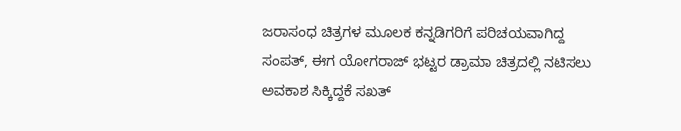ಜರಾಸಂಧ ಚಿತ್ರಗಳ ಮೂಲಕ ಕನ್ನಡಿಗರಿಗೆ ಪರಿಚಯವಾಗಿದ್ದ ಸಂಪತ್, ಈಗ ಯೋಗರಾಜ್ ಭಟ್ಟರ ಡ್ರಾಮಾ ಚಿತ್ರದಲ್ಲಿ ನಟಿಸಲು ಅವಕಾಶ ಸಿಕ್ಕಿದ್ದಕೆ ಸಖತ್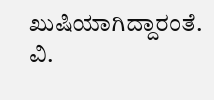ಖುಷಿಯಾಗಿದ್ದಾರಂತೆ. ವಿ.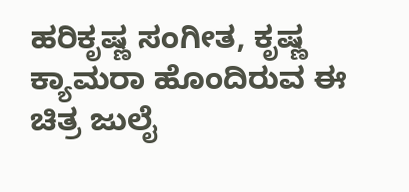ಹರಿಕೃಷ್ಣ ಸಂಗೀತ, ಕೃಷ್ಣ ಕ್ಯಾಮರಾ ಹೊಂದಿರುವ ಈ ಚಿತ್ರ ಜುಲೈ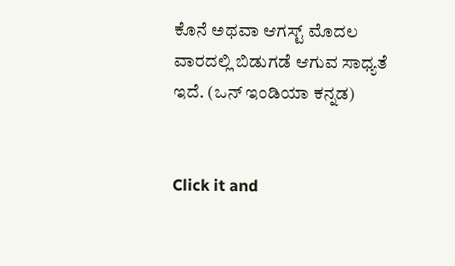ಕೊನೆ ಅಥವಾ ಆಗಸ್ಟ್ ಮೊದಲ ವಾರದಲ್ಲಿ ಬಿಡುಗಡೆ ಆಗುವ ಸಾಧ್ಯತೆ ಇದೆ. (ಒನ್ ಇಂಡಿಯಾ ಕನ್ನಡ)


Click it and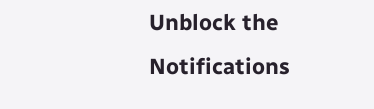Unblock the Notifications